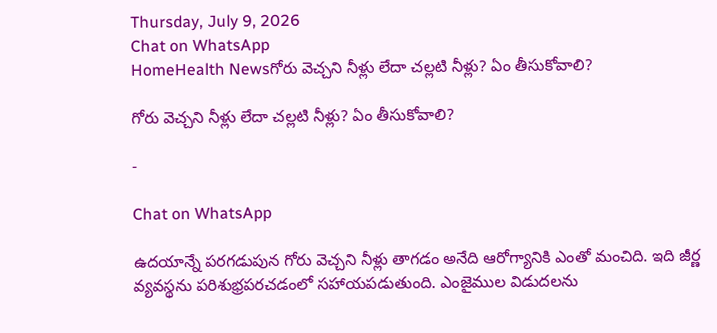Thursday, July 9, 2026
Chat on WhatsApp
HomeHealth Newsగోరు వెచ్చని నీళ్లు లేదా చల్లటి నీళ్లు? ఏం తీసుకోవాలి?

గోరు వెచ్చని నీళ్లు లేదా చల్లటి నీళ్లు? ఏం తీసుకోవాలి?

-

Chat on WhatsApp

ఉదయాన్నే పరగడుపున గోరు వెచ్చని నీళ్లు తాగడం అనేది ఆరోగ్యానికి ఎంతో మంచిది. ఇది జీర్ణ వ్యవస్థను పరిశుభ్రపరచడంలో సహాయపడుతుంది. ఎంజైముల విడుదలను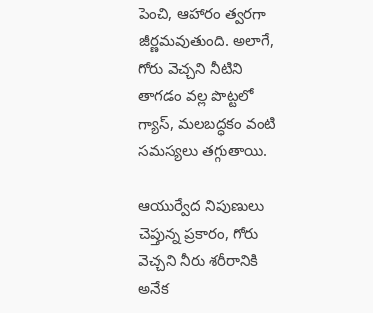పెంచి, ఆహారం త్వరగా జీర్ణమవుతుంది. అలాగే, గోరు వెచ్చని నీటిని తాగడం వల్ల పొట్టలో గ్యాస్, మలబద్ధకం వంటి సమస్యలు తగ్గుతాయి.

ఆయుర్వేద నిపుణులు చెప్తున్న ప్రకారం, గోరు వెచ్చని నీరు శరీరానికి అనేక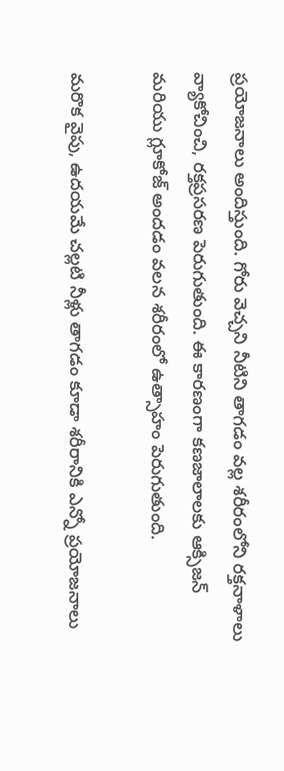ప్రయోజనాలు అందిస్తుంది. గోరు వెచ్చని నీటిని తాగడం వల్ల శరీరంలోని రక్తనాళాలు వ్యాకోచించి, రక్తప్రసరణ పెరుగుతుంది. ఈ కారణంగా కణజాలాలకు ఆక్సిజన్ మరియు గ్లూకోజ్ అందడం వలన శరీరంలో ఉత్సాహం పెరుగుతుంది.

మరొక వైపు, ఉదయమే చల్లటి నీళ్లు తాగడం కూడా శరీరానికి ఎన్నో ప్రయోజనాలు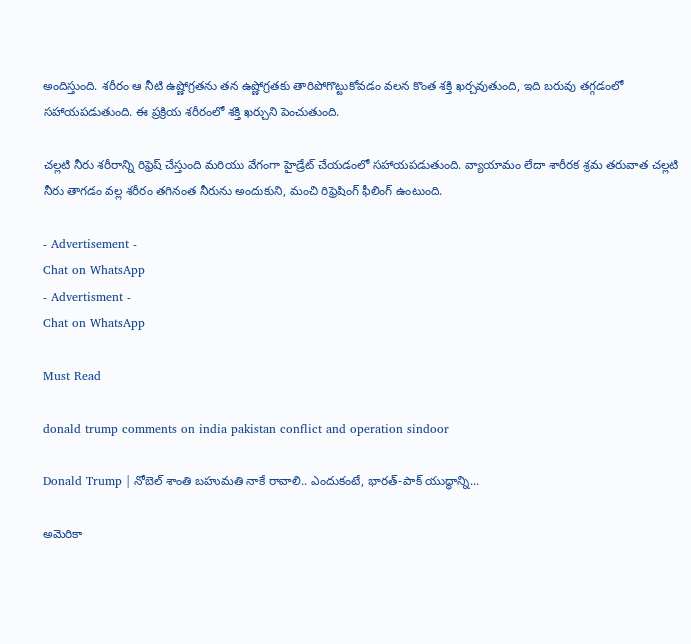అందిస్తుంది. శరీరం ఆ నీటి ఉష్ణోగ్రతను తన ఉష్ణోగ్రతకు తారిపోగొట్టుకోవడం వలన కొంత శక్తి ఖర్చవుతుంది, ఇది బరువు తగ్గడంలో సహాయపడుతుంది. ఈ ప్రక్రియ శరీరంలో శక్తి ఖర్చుని పెంచుతుంది.

చల్లటి నీరు శరీరాన్ని రిఫ్రెష్ చేస్తుంది మరియు వేగంగా హైడ్రేట్ చేయడంలో సహాయపడుతుంది. వ్యాయామం లేదా శారీరక శ్రమ తరువాత చల్లటి నీరు తాగడం వల్ల శరీరం తగినంత నీరును అందుకుని, మంచి రిఫ్రెషింగ్ ఫీలింగ్ ఉంటుంది.

- Advertisement -
Chat on WhatsApp
- Advertisment -
Chat on WhatsApp

Must Read

donald trump comments on india pakistan conflict and operation sindoor

Donald Trump | నోబెల్ శాంతి బహుమతి నాకే రావాలి.. ఎందుకంటే, భారత్-పాక్ యుద్ధాన్ని...

అమెరికా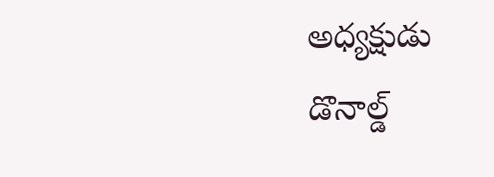అధ్యక్షుడు డొనాల్డ్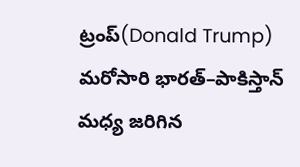ట్రంప్(Donald Trump) మరోసారి భారత్–పాకిస్తాన్ మధ్య జరిగిన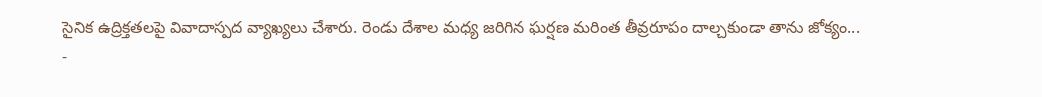సైనిక ఉద్రిక్తతలపై వివాదాస్పద వ్యాఖ్యలు చేశారు. రెండు దేశాల మధ్య జరిగిన ఘర్షణ మరింత తీవ్రరూపం దాల్చకుండా తాను జోక్యం...
-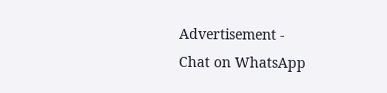Advertisement -
Chat on WhatsApp